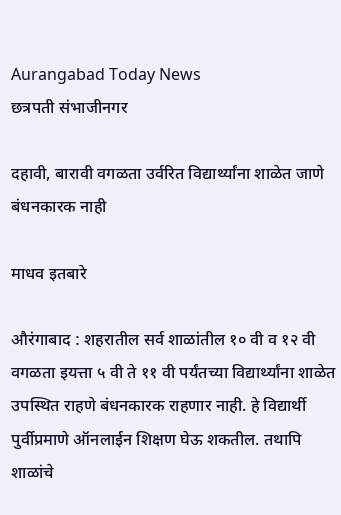Aurangabad Today News
छत्रपती संभाजीनगर

दहावी, बारावी वगळता उर्वरित विद्यार्थ्यांना शाळेत जाणे बंधनकारक नाही

माधव इतबारे

औरंगाबाद : शहरातील सर्व शाळांतील १० वी व १२ वी वगळता इयत्ता ५ वी ते ११ वी पर्यंतच्या विद्यार्थ्यांना शाळेत उपस्थित राहणे बंधनकारक राहणार नाही. हे विद्यार्थी पुर्वीप्रमाणे ऑनलाईन शिक्षण घेऊ शकतील. तथापि शाळांचे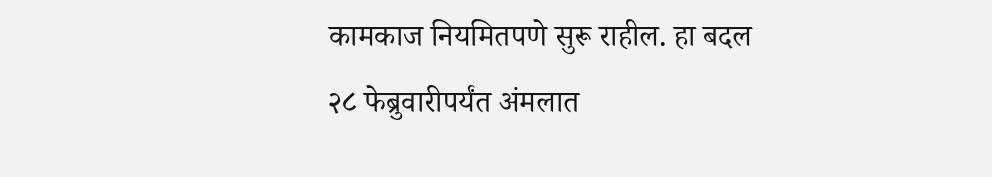कामकाज नियमितपणे सुरू राहील. हा बदल २८ फेब्रुवारीपर्यंत अंमलात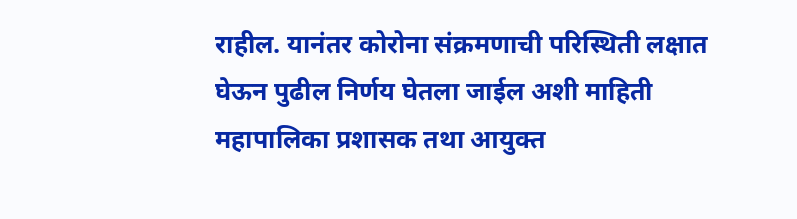राहील. यानंतर कोरोना संक्रमणाची परिस्थिती लक्षात घेऊन पुढील निर्णय घेतला जाईल अशी माहिती महापालिका प्रशासक तथा आयुक्त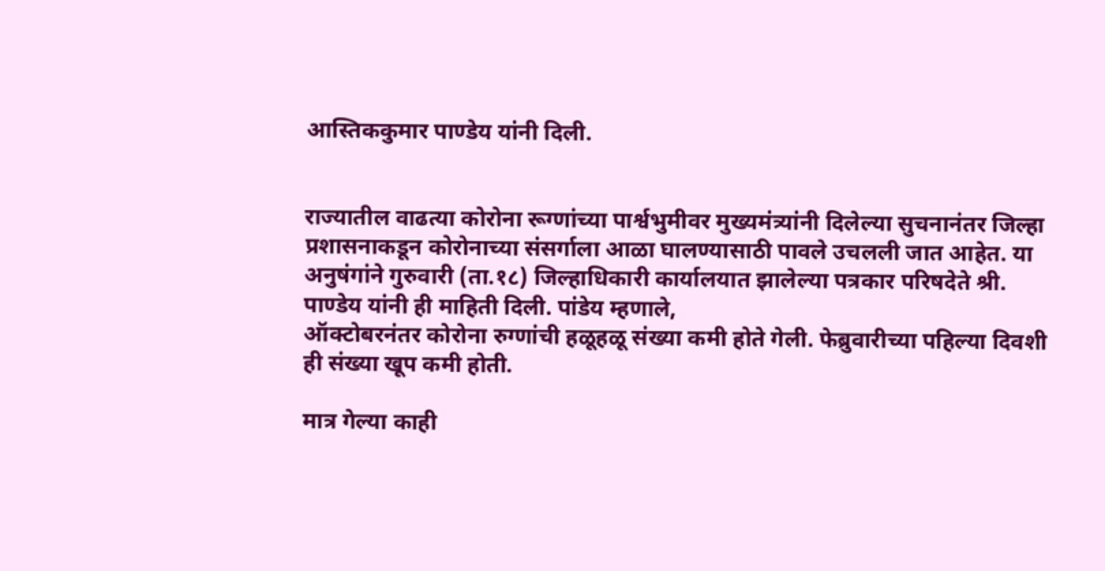आस्तिककुमार पाण्डेय यांनी दिली.


राज्यातील वाढत्या कोरोना रूग्णांच्या पार्श्वभुमीवर मुख्यमंत्र्यांनी दिलेल्या सुचनानंतर जिल्हा प्रशासनाकडून कोरोनाच्या संसर्गाला आळा घालण्यासाठी पावले उचलली जात आहेत. या अनुषंगांने गुरुवारी (ता.१८) जिल्हाधिकारी कार्यालयात झालेल्या पत्रकार परिषदेते श्री. पाण्डेय यांनी ही माहिती दिली. पांडेय म्हणाले,
ऑक्टोबरनंतर कोरोना रुग्णांची हळूहळू संख्या कमी होते गेली. फेब्रुवारीच्या पहिल्या दिवशी ही संख्या खूप कमी होती.

मात्र गेल्या काही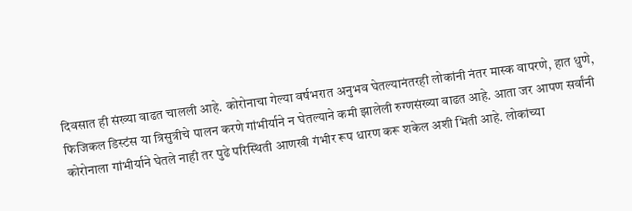दिवसात ही संख्या वाढत चालली आहे. कोरोनाचा गेल्या वर्षभरात अनुभव घेतल्यानंतरही लोकांनी नंतर मास्क वापरणे, हात धुणे, फिजिकल डिस्टंस या त्रिसुत्रीचे पालन करणे गांभीर्याने न घेतल्याने कमी झालेली रुग्णसंख्या वाढत आहे. आता जर आपण सर्वांनी कोरोनाला गांभीर्याने घेतले नाही तर पुढे परिस्थिती आणखी गंभीर रूप धारण करू शकेल अशी भिती आहे. लोकांच्या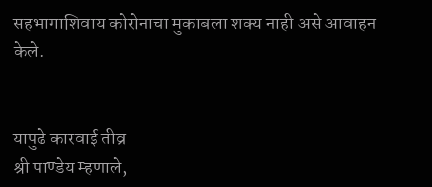सहभागाशिवाय कोरोनाचा मुकाबला शक्य नाही असे आवाहन केले.


यापुढे कारवाई तीव्र
श्री पाण्डेय म्हणाले,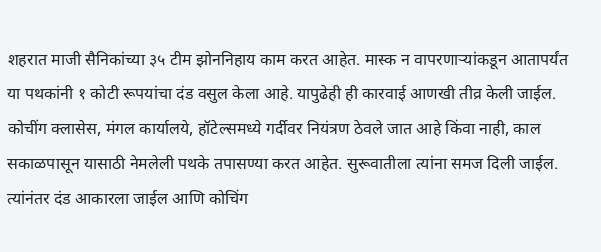शहरात माजी सैनिकांच्या ३५ टीम झोननिहाय काम करत आहेत. मास्क न वापरणाऱ्यांकडून आतापर्यंत या पथकांनी १ कोटी रूपयांचा दंड वसुल केला आहे. यापुढेही ही कारवाई आणखी तीव्र केली जाईल. कोचींग क्लासेस, मंगल कार्यालये, हॉटेल्समध्ये गर्दीवर नियंत्रण ठेवले जात आहे किंवा नाही, काल सकाळपासून यासाठी नेमलेली पथके तपासण्या करत आहेत. सुरूवातीला त्यांना समज दिली जाईल. त्यांनंतर दंड आकारला जाईल आणि कोचिंग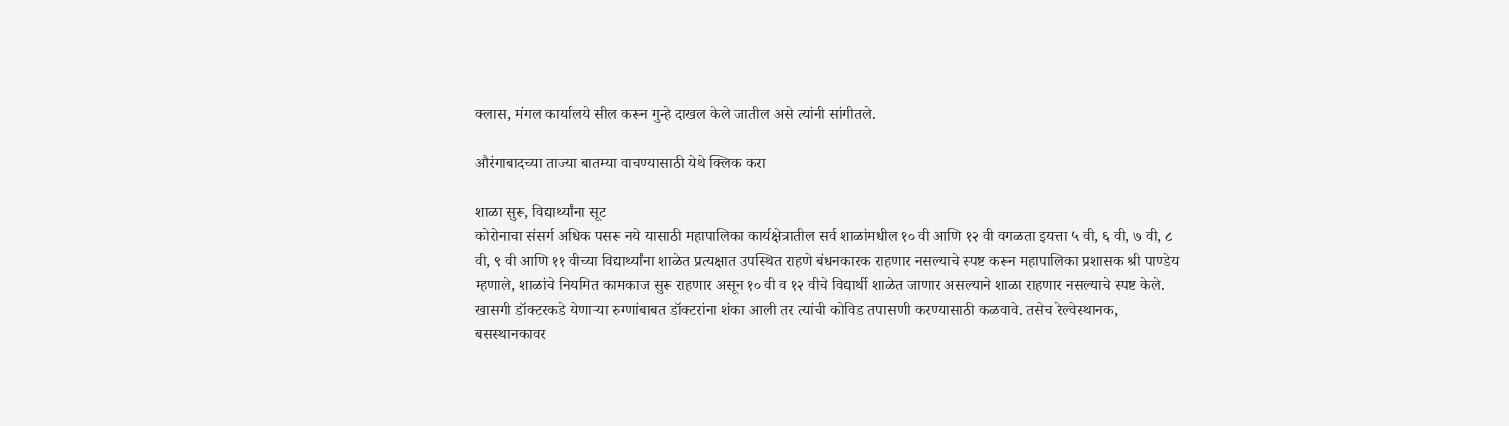क्लास, मंगल कार्यालये सील करून गुन्हे दाखल केले जातील असे त्यांनी सांगीतले.

औरंगाबादच्या ताज्या बातम्या वाचण्यासाठी येथे क्लिक करा

शाळा सुरू, विद्यार्थ्यांना सूट
कोरोनाचा संसर्ग अधिक पसरू नये यासाठी महापालिका कार्यक्षेत्रातील सर्व शाळांमधील १० वी आणि १२ वी वगळता इयत्ता ५ वी, ६ वी, ७ वी, ८ वी, ९ वी आणि ११ वीच्या विद्यार्थ्यांना शाळेत प्रत्यक्षात उपस्थित राहणे बंधनकारक राहणार नसल्याचे स्पष्ट करून महापालिका प्रशासक श्री पाण्डेय म्हणाले, शाळांचे नियमित कामकाज सुरू राहणार असून १० वी व १२ वीचे विद्यार्थी शाळेत जाणार असल्याने शाळा राहणार नसल्याचे स्पष्ट केले. खासगी डॉक्टरकडे येणाऱ्या रुग्णांबाबत डॉक्टरांना शंका आली तर त्यांची कोविड तपासणी करण्यासाठी कळवावे. तसेच रेल्वेस्थानक, बसस्थानकावर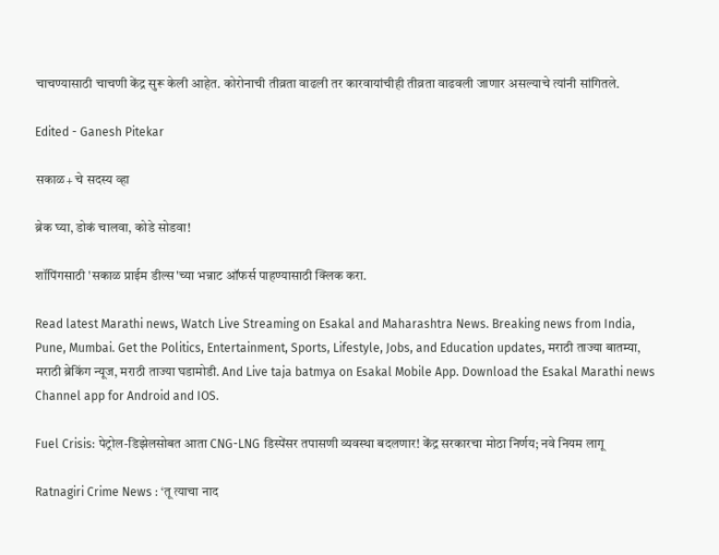चाचण्यासाठी चाचणी केंद्र सुरू केली आहेत. कोरोनाची तीव्रता वाढली तर कारवायांचीही तीव्रता वाढवली जाणार असल्याचे त्यांनी सांगितले.

Edited - Ganesh Pitekar

सकाळ+ चे सदस्य व्हा

ब्रेक घ्या, डोकं चालवा, कोडे सोडवा!

शॉपिंगसाठी 'सकाळ प्राईम डील्स'च्या भन्नाट ऑफर्स पाहण्यासाठी क्लिक करा.

Read latest Marathi news, Watch Live Streaming on Esakal and Maharashtra News. Breaking news from India, Pune, Mumbai. Get the Politics, Entertainment, Sports, Lifestyle, Jobs, and Education updates, मराठी ताज्या बातम्या, मराठी ब्रेकिंग न्यूज, मराठी ताज्या घडामोडी. And Live taja batmya on Esakal Mobile App. Download the Esakal Marathi news Channel app for Android and IOS.

Fuel Crisis: पेट्रोल-डिझेलसोबत आता CNG-LNG डिस्पेंसर तपासणी व्यवस्था बदलणार! केंद्र सरकारचा मोठा निर्णय; नवे नियम लागू

Ratnagiri Crime News : ‘तू त्याचा नाद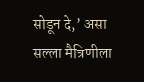सोडून दे,’ असा सल्ला मैत्रिणीला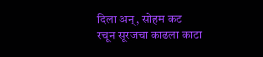दिला अन्, सोहम कट रचून सूरजचा काढला काटा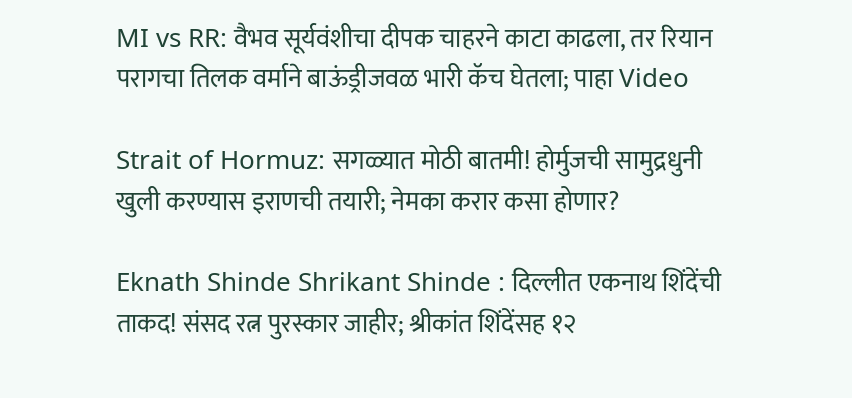MI vs RR: वैभव सूर्यवंशीचा दीपक चाहरने काटा काढला, तर रियान परागचा तिलक वर्माने बाऊंड्रीजवळ भारी कॅच घेतला; पाहा Video

Strait of Hormuz: सगळ्यात मोठी बातमी! होर्मुजची सामुद्रधुनी खुली करण्यास इराणची तयारी; नेमका करार कसा होणार?

Eknath Shinde Shrikant Shinde : दिल्लीत एकनाथ शिंदेंची ताकद! संसद रत्न पुरस्कार जाहीर; श्रीकांत शिंदेंसह १२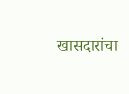खासदारांचा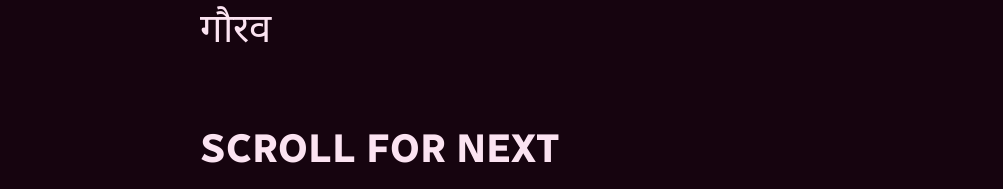गौरव

SCROLL FOR NEXT